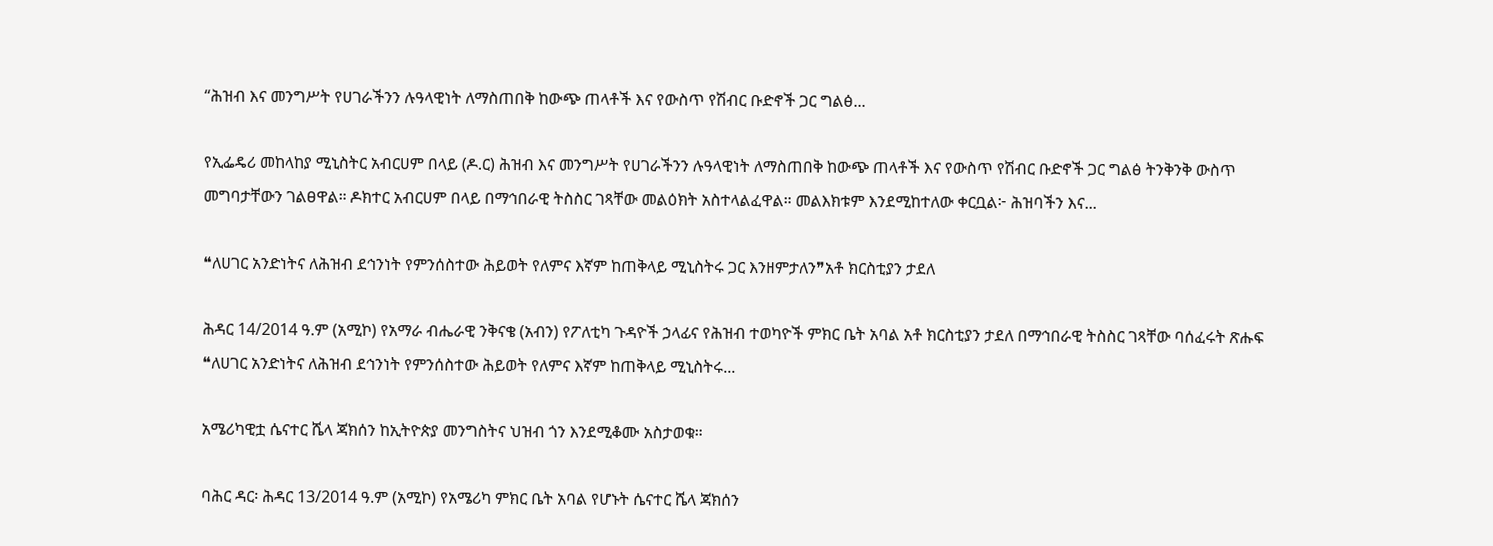“ሕዝብ እና መንግሥት የሀገራችንን ሉዓላዊነት ለማስጠበቅ ከውጭ ጠላቶች እና የውስጥ የሽብር ቡድኖች ጋር ግልፅ...

የኢፌዴሪ መከላከያ ሚኒስትር አብርሀም በላይ (ዶ.ር) ሕዝብ እና መንግሥት የሀገራችንን ሉዓላዊነት ለማስጠበቅ ከውጭ ጠላቶች እና የውስጥ የሽብር ቡድኖች ጋር ግልፅ ትንቅንቅ ውስጥ መግባታቸውን ገልፀዋል። ዶክተር አብርሀም በላይ በማኅበራዊ ትስስር ገጻቸው መልዕክት አስተላልፈዋል። መልእክቱም እንደሚከተለው ቀርቧል፦ ሕዝባችን እና...

❝ለሀገር አንድነትና ለሕዝብ ደኅንነት የምንሰስተው ሕይወት የለምና እኛም ከጠቅላይ ሚኒስትሩ ጋር እንዘምታለን❞አቶ ክርስቲያን ታደለ

ሕዳር 14/2014 ዓ.ም (አሚኮ) የአማራ ብሔራዊ ንቅናቄ (አብን) የፖለቲካ ጉዳዮች ኃላፊና የሕዝብ ተወካዮች ምክር ቤት አባል አቶ ክርስቲያን ታደለ በማኅበራዊ ትስስር ገጻቸው ባሰፈሩት ጽሑፍ ❝ለሀገር አንድነትና ለሕዝብ ደኅንነት የምንሰስተው ሕይወት የለምና እኛም ከጠቅላይ ሚኒስትሩ...

አሜሪካዊቷ ሴናተር ሼላ ጃክሰን ከኢትዮጵያ መንግስትና ህዝብ ጎን እንደሚቆሙ አስታወቁ።

ባሕር ዳር፡ ሕዳር 13/2014 ዓ.ም (አሚኮ) የአሜሪካ ምክር ቤት አባል የሆኑት ሴናተር ሼላ ጃክሰን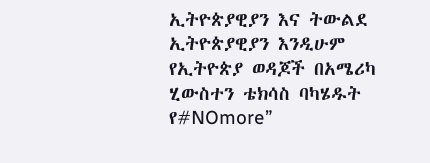ኢትዮጵያዊያን እና ትውልደ ኢትዮጵያዊያን እንዲሁም የኢትዮጵያ ወዳጆች በአሜሪካ ሂውስተን ቴክሳስ ባካሄዱት የ#NOmore”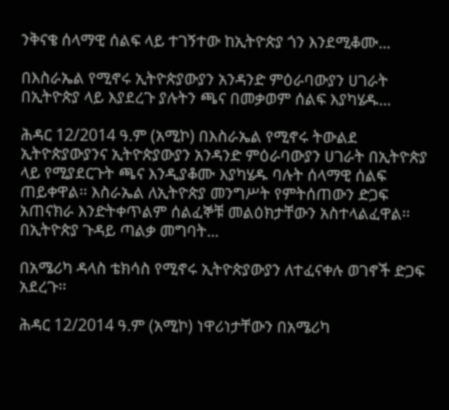ንቅናቄ ሰላማዊ ሰልፍ ላይ ተገኝተው ከኢትዮጵያ ጎን እንደሚቆሙ...

በእስራኤል የሚኖሩ ኢትዮጵያውያን አንዳንድ ምዕራባውያን ሀገራት በኢትዮጵያ ላይ እያደረጉ ያሉትን ጫና በመቃወም ሰልፍ እያካሄዱ...

ሕዳር 12/2014 ዓ.ም (አሚኮ) በእስራኤል የሚኖሩ ትውልደ ኢትዮጵያውያንና ኢትዮጵያውያን አንዳንድ ምዕራባውያን ሀገራት በኢትዮጵያ ላይ የሚያደርጉት ጫና እንዲያቆሙ እያካሄዱ ባሉት ሰላማዊ ሰልፍ ጠይቀዋል፡፡ እስራኤል ለኢትዮጵያ መንግሥት የምትሰጠውን ድጋፍ አጠናክራ እንድትቀጥልም ሰልፈኞቹ መልዕክታቸውን አስተላልፈዋል፡፡ በኢትዮጵያ ጉዳይ ጣልቃ መግባት...

በአሜሪካ ዳላስ ቴክሳስ የሚኖሩ ኢትዮጵያውያን ለተፈናቀሉ ወገኖች ድጋፍ አደረጉ፡፡

ሕዳር 12/2014 ዓ.ም (አሚኮ) ነዋሪነታቸውን በአሜሪካ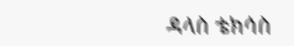ዳላስ ቴክሳስ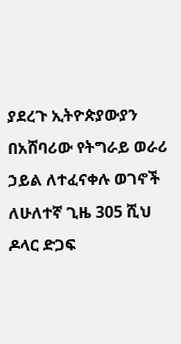ያደረጉ ኢትዮጵያውያን በአሸባሪው የትግራይ ወራሪ ኃይል ለተፈናቀሉ ወገኖች ለሁለተኛ ጊዜ 305 ሺህ ዶላር ድጋፍ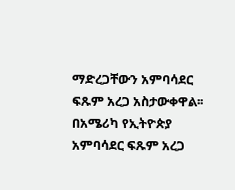ማድረጋቸውን አምባሳደር ፍጹም አረጋ አስታውቀዋል፡፡ በአሜሪካ የኢትዮጵያ አምባሳደር ፍጹም አረጋ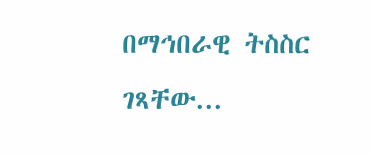በማኅበራዊ ትስስር ገጻቸው...